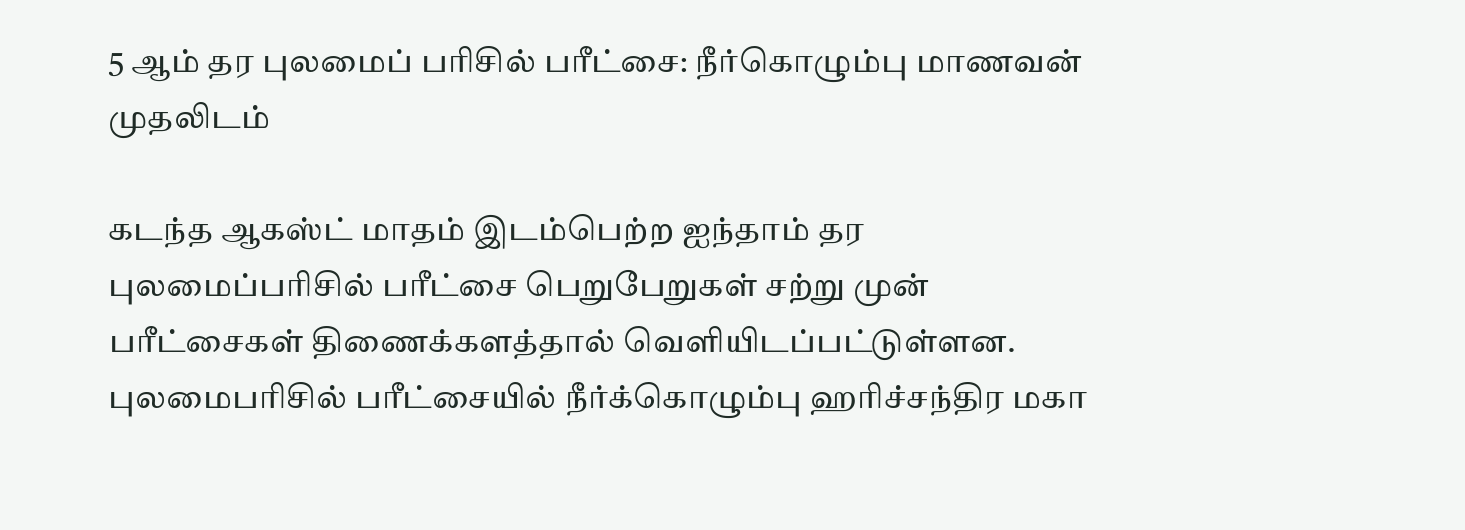5 ஆம் தர புலமைப் பரிசில் பரீட்சை: நீர்கொழும்பு மாணவன் முதலிடம்

கடந்த ஆகஸ்ட் மாதம் இடம்பெற்ற ஐந்தாம் தர புலமைப்பரிசில் பரீட்சை பெறுபேறுகள் சற்று முன் பரீட்சைகள் திணைக்களத்தால் வெளியிடப்பட்டுள்ளன. புலமைபரிசில் பரீட்சையில் நீர்க்கொழும்பு ஹரிச்சந்திர மகா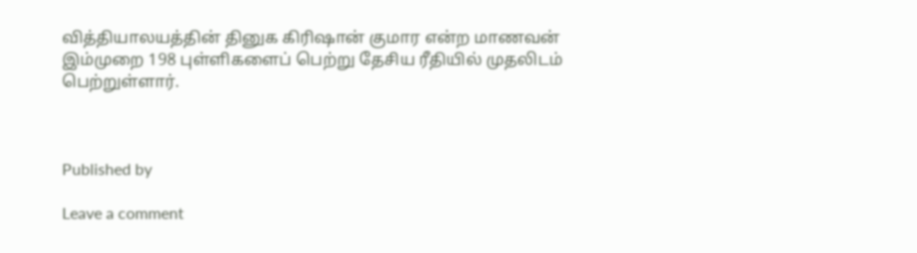வித்தியாலயத்தின் தினுக கிரிஷான் குமார என்ற மாணவன் இம்முறை 198 புள்ளிகளைப் பெற்று தேசிய ரீதியில் முதலிடம் பெற்றுள்ளார்.



Published by

Leave a comment